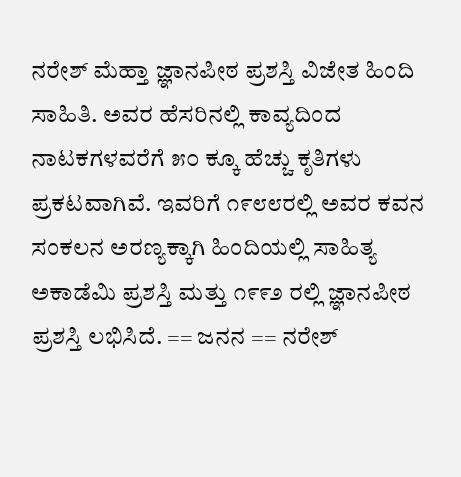ನರೇಶ್ ಮೆಹ್ತಾ ಜ್ಞಾನಪೀಠ ಪ್ರಶಸ್ತಿ ವಿಜೇತ ಹಿಂದಿ ಸಾಹಿತಿ. ಅವರ ಹೆಸರಿನಲ್ಲಿ ಕಾವ್ಯದಿಂದ ನಾಟಕಗಳವರೆಗೆ ೫೦ ಕ್ಕೂ ಹೆಚ್ಚು ಕೃತಿಗಳು ಪ್ರಕಟವಾಗಿವೆ. ಇವರಿಗೆ ೧೯೮೮ರಲ್ಲಿ ಅವರ ಕವನ ಸಂಕಲನ ಅರಣ್ಯಕ್ಕಾಗಿ ಹಿಂದಿಯಲ್ಲಿ ಸಾಹಿತ್ಯ ಅಕಾಡೆಮಿ ಪ್ರಶಸ್ತಿ ಮತ್ತು ೧೯೯೨ ರಲ್ಲಿ ಜ್ಞಾನಪೀಠ ಪ್ರಶಸ್ತಿ ಲಭಿಸಿದೆ. == ಜನನ == ನರೇಶ್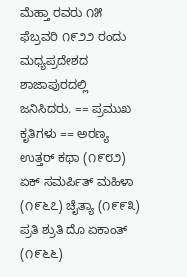ಮೆಹ್ತಾ ರವರು ೧೫ ಫೆಬ್ರವರಿ ೧೯೨೨ ರಂದು ಮಧ್ಯಪ್ರದೇಶದ ಶಾಜಾಪುರದಲ್ಲಿ ಜನಿಸಿದರು. == ಪ್ರಮುಖ ಕೃತಿಗಳು == ಅರಣ್ಯ ಉತ್ತರ್ ಕಥಾ (೧೯೮೨) ಏಕ್ ಸಮರ್ಪಿತ್ ಮಹಿಳಾ (೧೯೬೭) ಚೈತ್ಯಾ (೧೯೯೩) ಪ್ರತಿ ಶ್ರುತಿ ದೊ ಏಕಾಂತ್ (೧೯೬೬)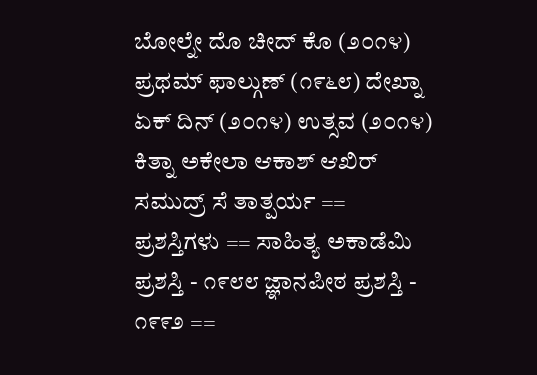ಬೋಲ್ನೇ ದೊ ಚೀದ್ ಕೊ (೨೦೧೪) ಪ್ರಥಮ್ ಫಾಲ್ಗುಣ್ (೧೯೬೮) ದೇಖ್ನಾ ಏಕ್ ದಿನ್ (೨೦೧೪) ಉತ್ಸವ (೨೦೧೪) ಕಿತ್ನಾ ಅಕೇಲಾ ಆಕಾಶ್ ಆಖಿರ್ ಸಮುದ್ರ್ ಸೆ ತಾತ್ಪರ್ಯ == ಪ್ರಶಸ್ತಿಗಳು == ಸಾಹಿತ್ಯ ಅಕಾಡೆಮಿ ಪ್ರಶಸ್ತಿ - ೧೯೮೮ ಜ್ಞಾನಪೀಠ ಪ್ರಶಸ್ತಿ - ೧೯೯೨ ==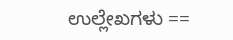ಉಲ್ಲೇಖಗಳು ==